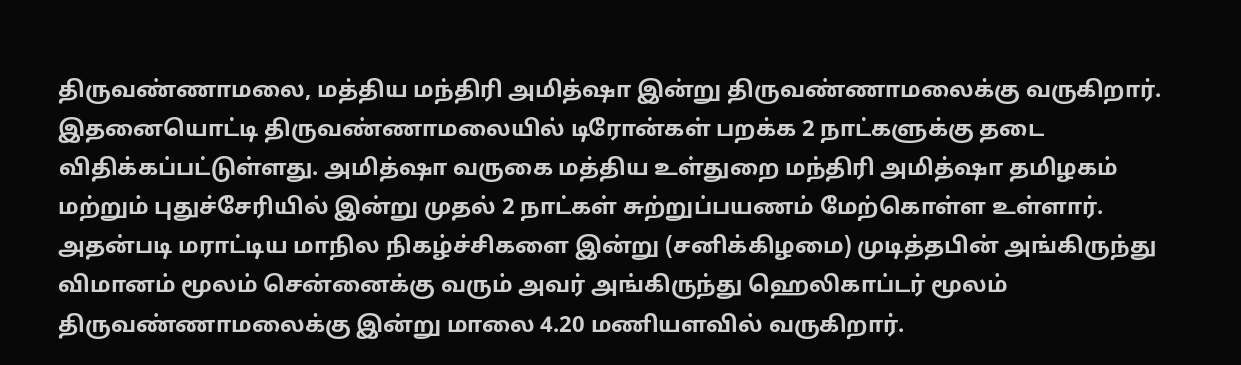திருவண்ணாமலை, மத்திய மந்திரி அமித்ஷா இன்று திருவண்ணாமலைக்கு வருகிறார். இதனையொட்டி திருவண்ணாமலையில் டிரோன்கள் பறக்க 2 நாட்களுக்கு தடை விதிக்கப்பட்டுள்ளது. அமித்ஷா வருகை மத்திய உள்துறை மந்திரி அமித்ஷா தமிழகம் மற்றும் புதுச்சேரியில் இன்று முதல் 2 நாட்கள் சுற்றுப்பயணம் மேற்கொள்ள உள்ளார். அதன்படி மராட்டிய மாநில நிகழ்ச்சிகளை இன்று (சனிக்கிழமை) முடித்தபின் அங்கிருந்து விமானம் மூலம் சென்னைக்கு வரும் அவர் அங்கிருந்து ஹெலிகாப்டர் மூலம் திருவண்ணாமலைக்கு இன்று மாலை 4.20 மணியளவில் வருகிறார்.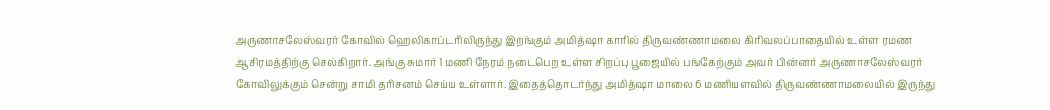அருணாசலேஸ்வரர் கோவில் ஹெலிகாப்டரிலிருந்து இறங்கும் அமித்ஷா காரில் திருவண்ணாமலை கிரிவலப்பாதையில் உள்ள ரமண ஆசிரமத்திற்கு செல்கிறார். அங்கு சுமார் 1 மணி நேரம் நடைபெற உள்ள சிறப்பு பூஜையில் பங்கேற்கும் அவர் பின்னர் அருணாசலேஸ்வரர் கோவிலுக்கும் சென்று சாமி தரிசனம் செய்ய உள்ளார். இதைத்தொடர்ந்து அமித்ஷா மாலை 6 மணியளவில் திருவண்ணாமலையில் இருந்து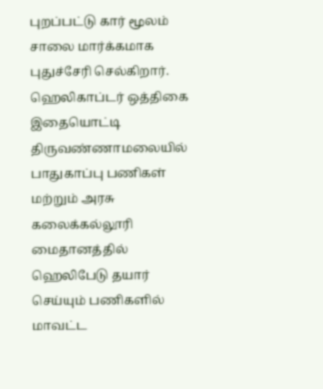புறப்பட்டு கார் மூலம் சாலை மார்க்கமாக புதுச்சேரி செல்கிறார். ஹெலிகாப்டர் ஒத்திகை இதையொட்டி திருவண்ணாமலையில் பாதுகாப்பு பணிகள் மற்றும் அரசு கலைக்கல்லூரி மைதானத்தில் ஹெலிபேடு தயார் செய்யும் பணிகளில் மாவட்ட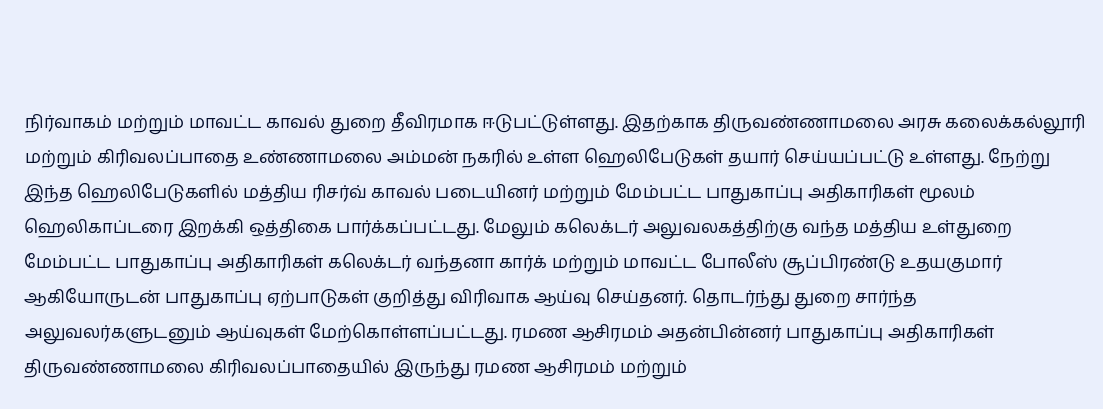நிர்வாகம் மற்றும் மாவட்ட காவல் துறை தீவிரமாக ஈடுபட்டுள்ளது. இதற்காக திருவண்ணாமலை அரசு கலைக்கல்லூரி மற்றும் கிரிவலப்பாதை உண்ணாமலை அம்மன் நகரில் உள்ள ஹெலிபேடுகள் தயார் செய்யப்பட்டு உள்ளது. நேற்று இந்த ஹெலிபேடுகளில் மத்திய ரிசர்வ் காவல் படையினர் மற்றும் மேம்பட்ட பாதுகாப்பு அதிகாரிகள் மூலம் ஹெலிகாப்டரை இறக்கி ஒத்திகை பார்க்கப்பட்டது. மேலும் கலெக்டர் அலுவலகத்திற்கு வந்த மத்திய உள்துறை மேம்பட்ட பாதுகாப்பு அதிகாரிகள் கலெக்டர் வந்தனா கார்க் மற்றும் மாவட்ட போலீஸ் சூப்பிரண்டு உதயகுமார் ஆகியோருடன் பாதுகாப்பு ஏற்பாடுகள் குறித்து விரிவாக ஆய்வு செய்தனர். தொடர்ந்து துறை சார்ந்த அலுவலர்களுடனும் ஆய்வுகள் மேற்கொள்ளப்பட்டது. ரமண ஆசிரமம் அதன்பின்னர் பாதுகாப்பு அதிகாரிகள் திருவண்ணாமலை கிரிவலப்பாதையில் இருந்து ரமண ஆசிரமம் மற்றும்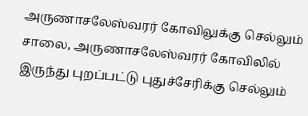அருணாசலேஸ்வரர் கோவிலுக்கு செல்லும் சாலை, அருணாசலேஸ்வரர் கோவிலில் இருந்து புறப்பட்டு புதுச்சேரிக்கு செல்லும்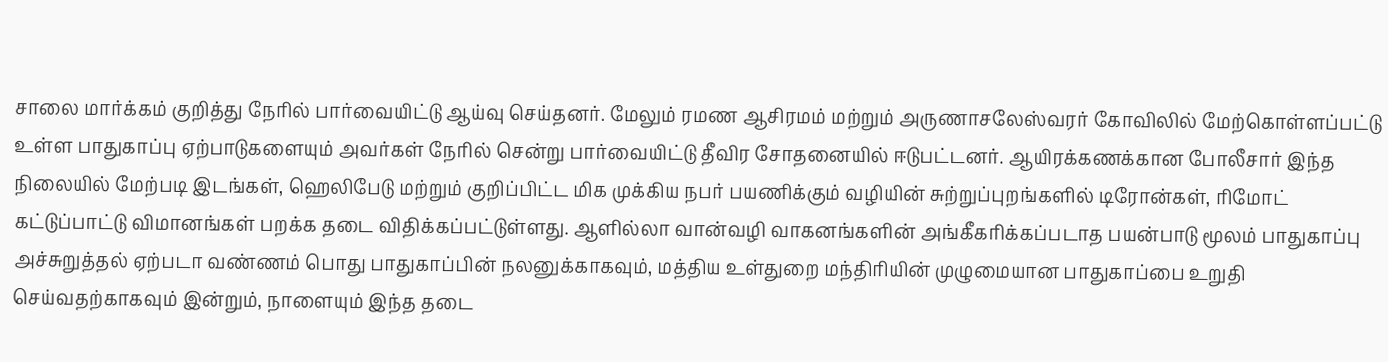சாலை மார்க்கம் குறித்து நேரில் பார்வையிட்டு ஆய்வு செய்தனர். மேலும் ரமண ஆசிரமம் மற்றும் அருணாசலேஸ்வரர் கோவிலில் மேற்கொள்ளப்பட்டு உள்ள பாதுகாப்பு ஏற்பாடுகளையும் அவர்கள் நேரில் சென்று பார்வையிட்டு தீவிர சோதனையில் ஈடுபட்டனர். ஆயிரக்கணக்கான போலீசார் இந்த நிலையில் மேற்படி இடங்கள், ஹெலிபேடு மற்றும் குறிப்பிட்ட மிக முக்கிய நபர் பயணிக்கும் வழியின் சுற்றுப்புறங்களில் டிரோன்கள், ரிமோட் கட்டுப்பாட்டு விமானங்கள் பறக்க தடை விதிக்கப்பட்டுள்ளது. ஆளில்லா வான்வழி வாகனங்களின் அங்கீகரிக்கப்படாத பயன்பாடு மூலம் பாதுகாப்பு அச்சுறுத்தல் ஏற்படா வண்ணம் பொது பாதுகாப்பின் நலனுக்காகவும், மத்திய உள்துறை மந்திரியின் முழுமையான பாதுகாப்பை உறுதி செய்வதற்காகவும் இன்றும், நாளையும் இந்த தடை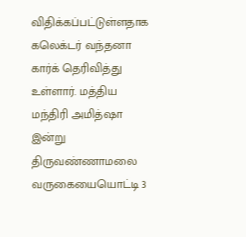விதிக்கப்பட்டுள்ளதாக கலெக்டர் வந்தனா கார்க் தெரிவித்து உள்ளார். மத்திய மந்திரி அமித்ஷா இன்று திருவண்ணாமலை வருகையையொட்டி 3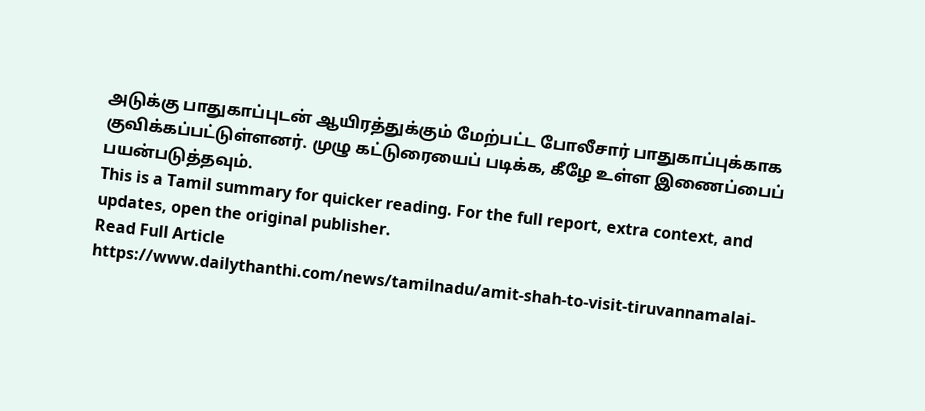அடுக்கு பாதுகாப்புடன் ஆயிரத்துக்கும் மேற்பட்ட போலீசார் பாதுகாப்புக்காக குவிக்கப்பட்டுள்ளனர். முழு கட்டுரையைப் படிக்க, கீழே உள்ள இணைப்பைப் பயன்படுத்தவும்.
This is a Tamil summary for quicker reading. For the full report, extra context, and updates, open the original publisher.
Read Full Article
https://www.dailythanthi.com/news/tamilnadu/amit-shah-to-visit-tiruvannamalai-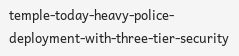temple-today-heavy-police-deployment-with-three-tier-security